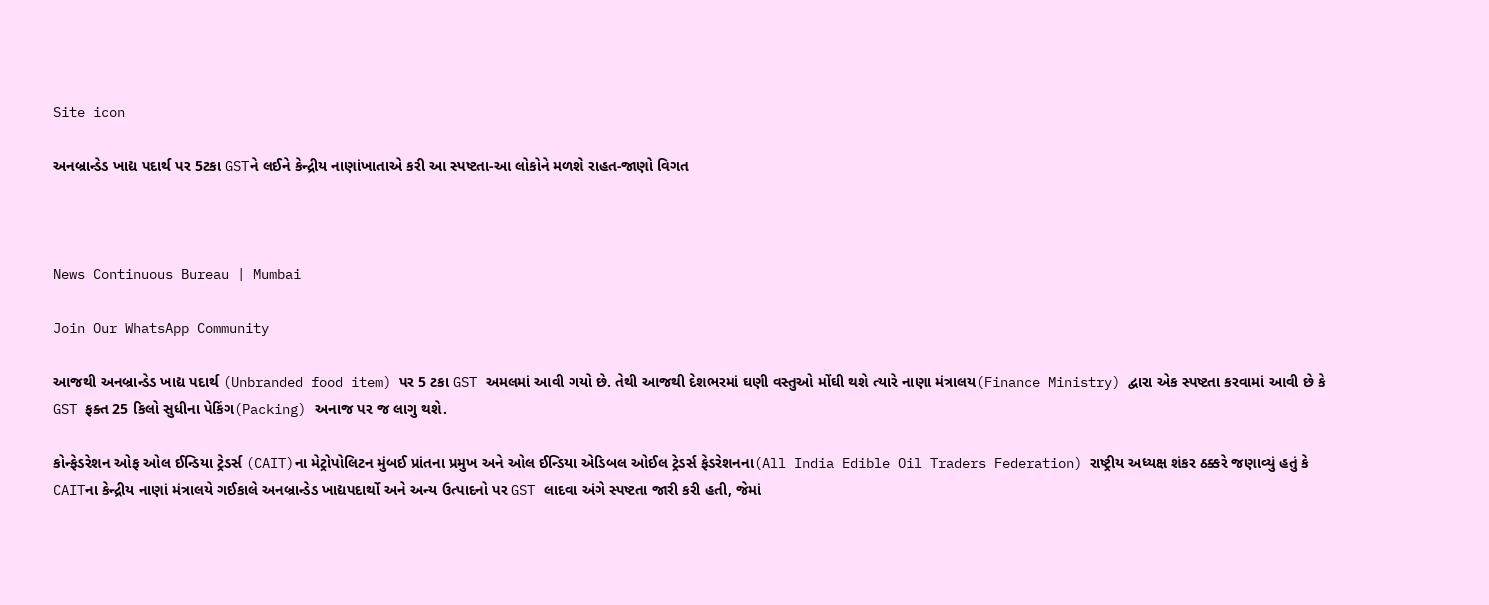Site icon

અનબ્રાન્ડેડ ખાદ્ય પદાર્થ પર 5ટકા GSTને લઈને કેન્દ્રીય નાણાંખાતાએ કરી આ સ્પષ્ટતા-આ લોકોને મળશે રાહત-જાણો વિગત



News Continuous Bureau | Mumbai

Join Our WhatsApp Community

આજથી અનબ્રાન્ડેડ ખાદ્ય પદાર્થ (Unbranded food item) પર 5 ટકા GST અમલમાં આવી ગયો છે. તેથી આજથી દેશભરમાં ઘણી વસ્તુઓ મોંઘી થશે ત્યારે નાણા મંત્રાલય(Finance Ministry) દ્વારા એક સ્પષ્ટતા કરવામાં આવી છે કે GST ફક્ત 25 કિલો સુધીના પેકિંગ(Packing) અનાજ પર જ લાગુ થશે.

કોન્ફેડરેશન ઓફ ઓલ ઈન્ડિયા ટ્રેડર્સ (CAIT)ના મેટ્રોપોલિટન મુંબઈ પ્રાંતના પ્રમુખ અને ઓલ ઈન્ડિયા એડિબલ ઓઈલ ટ્રેડર્સ ફેડરેશનના(All India Edible Oil Traders Federation) રાષ્ટ્રીય અધ્યક્ષ શંકર ઠક્કરે જણાવ્યું હતું કે CAITના કેન્દ્રીય નાણાં મંત્રાલયે ગઈકાલે અનબ્રાન્ડેડ ખાદ્યપદાર્થો અને અન્ય ઉત્પાદનો પર GST લાદવા અંગે સ્પષ્ટતા જારી કરી હતી, જેમાં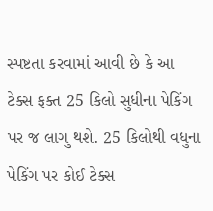સ્પષ્ટતા કરવામાં આવી છે કે આ ટેક્સ ફક્ત 25 કિલો સુધીના પેકિંગ પર જ લાગુ થશે. 25 કિલોથી વધુના પેકિંગ પર કોઈ ટેક્સ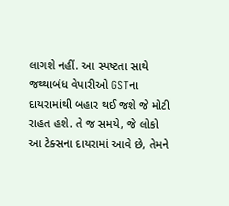લાગશે નહીં. આ સ્પષ્ટતા સાથે જથ્થાબંધ વેપારીઓ GSTના દાયરામાંથી બહાર થઈ જશે જે મોટી રાહત હશે. તે જ સમયે, જે લોકો આ ટેક્સના દાયરામાં આવે છે, તેમને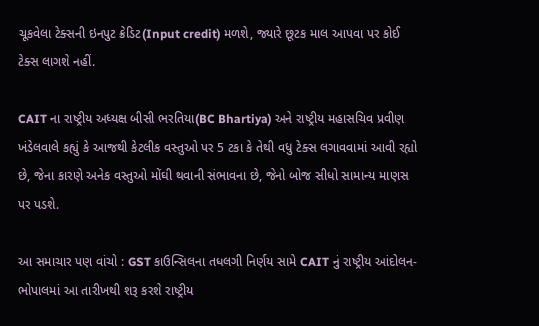ચૂકવેલા ટેક્સની ઇનપુટ ક્રેડિટ(Input credit) મળશે, જ્યારે છૂટક માલ આપવા પર કોઈ ટેક્સ લાગશે નહીં.

CAIT ના રાષ્ટ્રીય અધ્યક્ષ બીસી ભરતિયા(BC Bhartiya) અને રાષ્ટ્રીય મહાસચિવ પ્રવીણ ખંડેલવાલે કહ્યું કે આજથી કેટલીક વસ્તુઓ પર 5 ટકા કે તેથી વધુ ટેક્સ લગાવવામાં આવી રહ્યો છે, જેના કારણે અનેક વસ્તુઓ મોંઘી થવાની સંભાવના છે, જેનો બોજ સીધો સામાન્ય માણસ પર પડશે.

આ સમાચાર પણ વાંચો : GST કાઉન્સિલના તધલગી નિર્ણય સામે CAIT નું રાષ્ટ્રીય આંદોલન-ભોપાલમાં આ તારીખથી શરૂ કરશે રાષ્ટ્રીય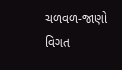ચળવળ-જાણો વિગત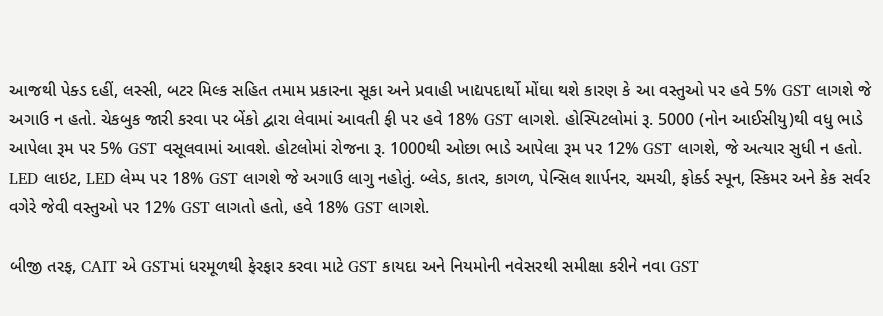આજથી પેક્ડ દહીં, લસ્સી, બટર મિલ્ક સહિત તમામ પ્રકારના સૂકા અને પ્રવાહી ખાદ્યપદાર્થો મોંઘા થશે કારણ કે આ વસ્તુઓ પર હવે 5% GST લાગશે જે અગાઉ ન હતો. ચેકબુક જારી કરવા પર બેંકો દ્વારા લેવામાં આવતી ફી પર હવે 18% GST લાગશે. હોસ્પિટલોમાં રૂ. 5000 (નોન આઈસીયુ)થી વધુ ભાડે આપેલા રૂમ પર 5% GST વસૂલવામાં આવશે. હોટલોમાં રોજના રૂ. 1000થી ઓછા ભાડે આપેલા રૂમ પર 12% GST લાગશે, જે અત્યાર સુધી ન હતો. LED લાઇટ, LED લેમ્પ પર 18% GST લાગશે જે અગાઉ લાગુ નહોતું. બ્લેડ, કાતર, કાગળ, પેન્સિલ શાર્પનર, ચમચી, ફોર્ક્ડ સ્પૂન, સ્કિમર અને કેક સર્વર વગેરે જેવી વસ્તુઓ પર 12% GST લાગતો હતો, હવે 18% GST લાગશે.

બીજી તરફ, CAIT એ GSTમાં ધરમૂળથી ફેરફાર કરવા માટે GST કાયદા અને નિયમોની નવેસરથી સમીક્ષા કરીને નવા GST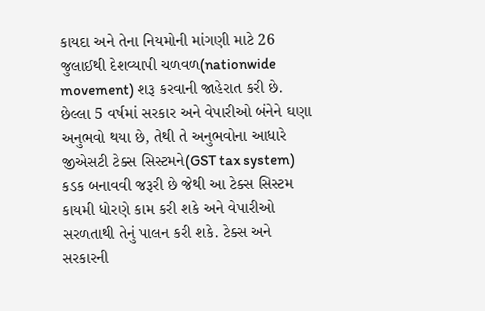કાયદા અને તેના નિયમોની માંગણી માટે 26 જુલાઈથી દેશવ્યાપી ચળવળ(nationwide movement) શરૂ કરવાની જાહેરાત કરી છે. છેલ્લા 5 વર્ષમાં સરકાર અને વેપારીઓ બંનેને ઘણા અનુભવો થયા છે, તેથી તે અનુભવોના આધારે જીએસટી ટેક્સ સિસ્ટમને(GST tax system) કડક બનાવવી જરૂરી છે જેથી આ ટેક્સ સિસ્ટમ કાયમી ધોરણે કામ કરી શકે અને વેપારીઓ સરળતાથી તેનું પાલન કરી શકે. ટેક્સ અને સરકારની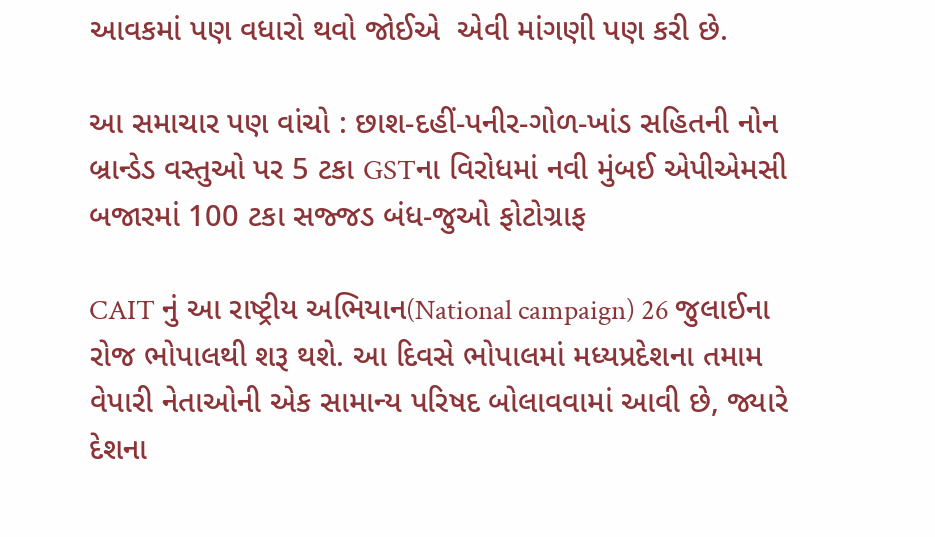આવકમાં પણ વધારો થવો જોઈએ  એવી માંગણી પણ કરી છે.

આ સમાચાર પણ વાંચો : છાશ-દહીં-પનીર-ગોળ-ખાંડ સહિતની નોન બ્રાન્ડેડ વસ્તુઓ પર 5 ટકા GSTના વિરોધમાં નવી મુંબઈ એપીએમસી બજારમાં 100 ટકા સજ્જડ બંધ-જુઓ ફોટોગ્રાફ

CAIT નું આ રાષ્ટ્રીય અભિયાન(National campaign) 26 જુલાઈના રોજ ભોપાલથી શરૂ થશે. આ દિવસે ભોપાલમાં મધ્યપ્રદેશના તમામ વેપારી નેતાઓની એક સામાન્ય પરિષદ બોલાવવામાં આવી છે, જ્યારે દેશના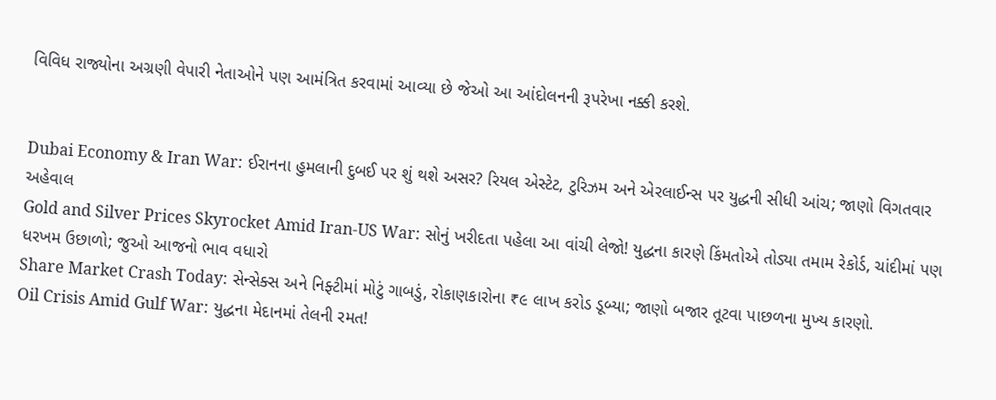વિવિધ રાજ્યોના અગ્રણી વેપારી નેતાઓને પણ આમંત્રિત કરવામાં આવ્યા છે જેઓ આ આંદોલનની રૂપરેખા નક્કી કરશે.


Dubai Economy & Iran War: ઈરાનના હુમલાની દુબઈ પર શું થશે અસર? રિયલ એસ્ટેટ, ટુરિઝમ અને એરલાઈન્સ પર યુદ્ધની સીધી આંચ; જાણો વિગતવાર અહેવાલ
Gold and Silver Prices Skyrocket Amid Iran-US War: સોનું ખરીદતા પહેલા આ વાંચી લેજો! યુદ્ધના કારણે કિંમતોએ તોડ્યા તમામ રેકોર્ડ, ચાંદીમાં પણ ધરખમ ઉછાળો; જુઓ આજનો ભાવ વધારો
Share Market Crash Today: સેન્સેક્સ અને નિફ્ટીમાં મોટું ગાબડું, રોકાણકારોના ₹૯ લાખ કરોડ ડૂબ્યા; જાણો બજાર તૂટવા પાછળના મુખ્ય કારણો.
Oil Crisis Amid Gulf War: યુદ્ધના મેદાનમાં તેલની રમત!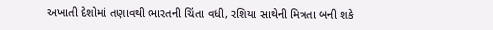અખાતી દેશોમાં તણાવથી ભારતની ચિંતા વધી, રશિયા સાથેની મિત્રતા બની શકે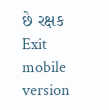છે રક્ષક
Exit mobile version